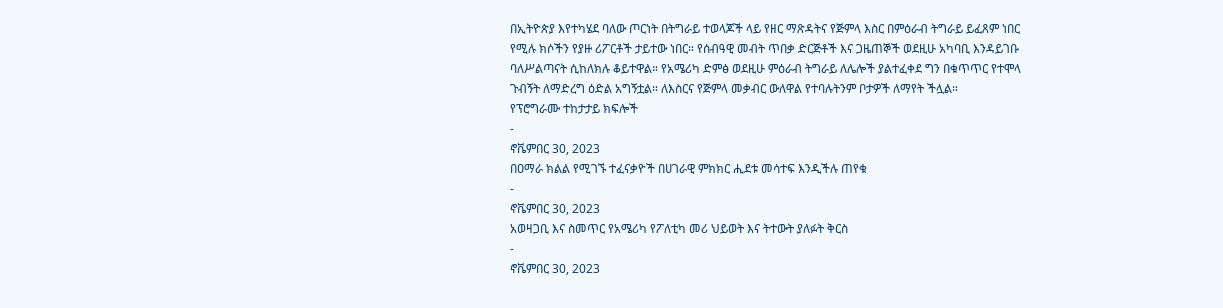በኢትዮጵያ እየተካሄደ ባለው ጦርነት በትግራይ ተወላጆች ላይ የዘር ማጽዳትና የጅምላ እስር በምዕራብ ትግራይ ይፈጸም ነበር የሚሉ ክሶችን የያዙ ሪፖርቶች ታይተው ነበር። የሰብዓዊ መብት ጥበቃ ድርጅቶች እና ጋዜጠኞች ወደዚሁ አካባቢ እንዳይገቡ ባለሥልጣናት ሲከለክሉ ቆይተዋል። የአሜሪካ ድምፅ ወደዚሁ ምዕራብ ትግራይ ለሌሎች ያልተፈቀደ ግን በቁጥጥር የተሞላ ጉብኝት ለማድረግ ዕድል አግኝቷል። ለእስርና የጅምላ መቃብር ውለዋል የተባሉትንም ቦታዎች ለማየት ችሏል።
የፕሮግራሙ ተከታታይ ክፍሎች
-
ኖቬምበር 30, 2023
በዐማራ ክልል የሚገኙ ተፈናቃዮች በሀገራዊ ምክክር ሒደቱ መሳተፍ እንዲችሉ ጠየቁ
-
ኖቬምበር 30, 2023
አወዛጋቢ እና ስመጥር የአሜሪካ የፖለቲካ መሪ ህይወት እና ትተውት ያለፉት ቅርስ
-
ኖቬምበር 30, 2023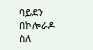ባይደን በኮሎራዶ ስለ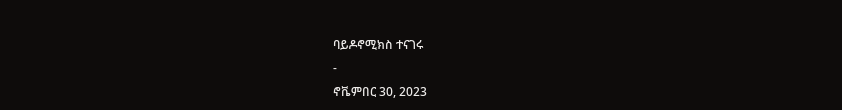ባይዶኖሚክስ ተናገሩ
-
ኖቬምበር 30, 2023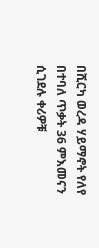በሺርካ ወረዳ ሃይማኖት የለየ በተባለ ጥቃት 36 ምእመናን ሲገደሉ ቀሪዎቹ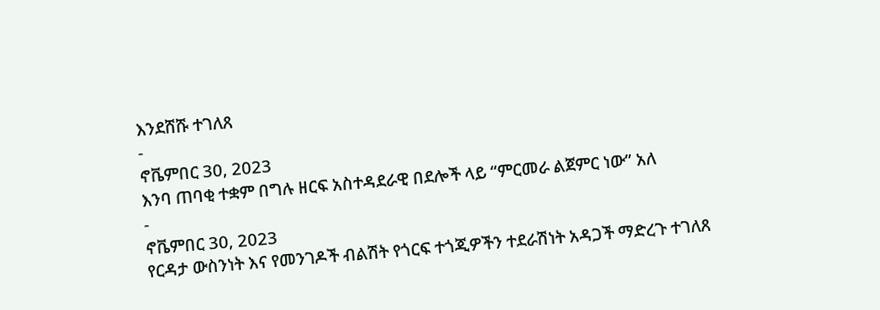እንደሸሹ ተገለጸ
-
ኖቬምበር 30, 2023
እንባ ጠባቂ ተቋም በግሉ ዘርፍ አስተዳደራዊ በደሎች ላይ “ምርመራ ልጀምር ነው” አለ
-
ኖቬምበር 30, 2023
የርዳታ ውስንነት እና የመንገዶች ብልሽት የጎርፍ ተጎጂዎችን ተደራሽነት አዳጋች ማድረጉ ተገለጸ